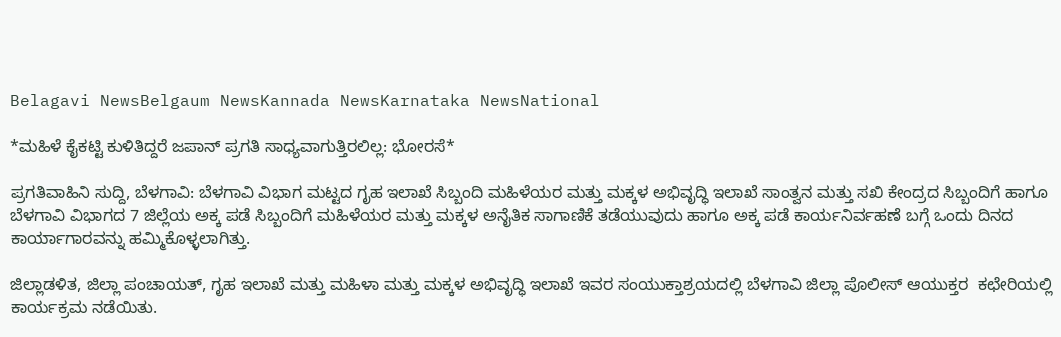Belagavi NewsBelgaum NewsKannada NewsKarnataka NewsNational

*ಮಹಿಳೆ ಕೈಕಟ್ಟಿ ಕುಳಿತಿದ್ದರೆ ಜಪಾನ್ ಪ್ರಗತಿ ಸಾಧ್ಯವಾಗುತ್ತಿರಲಿಲ್ಲ: ಭೋರಸೆ*

ಪ್ರಗತಿವಾಹಿನಿ ಸುದ್ದಿ, ಬೆಳಗಾವಿ: ಬೆಳಗಾವಿ ವಿಭಾಗ ಮಟ್ಟದ ಗೃಹ ಇಲಾಖೆ ಸಿಬ್ಬಂದಿ ಮಹಿಳೆಯರ ಮತ್ತು ಮಕ್ಕಳ ಅಭಿವೃದ್ಧಿ ಇಲಾಖೆ ಸಾಂತ್ವನ ಮತ್ತು ಸಖಿ ಕೇಂದ್ರದ ಸಿಬ್ಬಂದಿಗೆ ಹಾಗೂ ಬೆಳಗಾವಿ ವಿಭಾಗದ 7 ಜಿಲ್ಲೆಯ ಅಕ್ಕ ಪಡೆ ಸಿಬ್ಬಂದಿಗೆ ಮಹಿಳೆಯರ ಮತ್ತು ಮಕ್ಕಳ ಅನೈತಿಕ ಸಾಗಾಣಿಕೆ ತಡೆಯುವುದು ಹಾಗೂ ಅಕ್ಕ ಪಡೆ ಕಾರ್ಯನಿರ್ವಹಣೆ ಬಗ್ಗೆ ಒಂದು ದಿನದ ಕಾರ್ಯಾಗಾರವನ್ನು ಹಮ್ಮಿಕೊಳ್ಳಲಾಗಿತ್ತು.

ಜಿಲ್ಲಾಡಳಿತ, ಜಿಲ್ಲಾ ಪಂಚಾಯತ್‌, ಗೃಹ ಇಲಾಖೆ ಮತ್ತು ಮಹಿಳಾ ಮತ್ತು ಮಕ್ಕಳ ಅಭಿವೃದ್ಧಿ ಇಲಾಖೆ ಇವರ ಸಂಯುಕ್ತಾಶ್ರಯದಲ್ಲಿ ಬೆಳಗಾವಿ ಜಿಲ್ಲಾ ಪೊಲೀಸ್‌ ಆಯುಕ್ತರ  ಕಛೇರಿಯಲ್ಲಿ ಕಾರ್ಯಕ್ರಮ ನಡೆಯಿತು.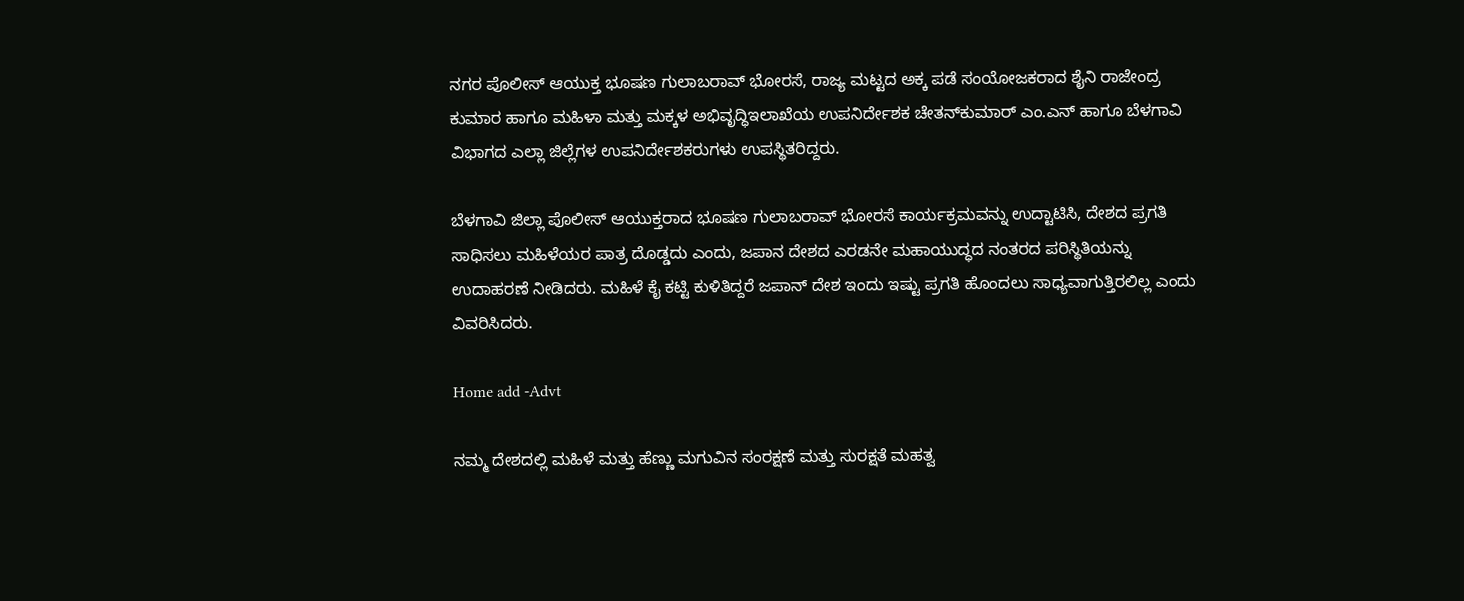ನಗರ ಪೊಲೀಸ್ ಆಯುಕ್ತ ಭೂಷಣ ಗುಲಾಬರಾವ್ ಭೋರಸೆ, ರಾಜ್ಯ ಮಟ್ಟದ ಅಕ್ಕ ಪಡೆ ಸಂಯೋಜಕರಾದ ಶೈನಿ ರಾಜೇಂದ್ರ ಕುಮಾರ ಹಾಗೂ ಮಹಿಳಾ ಮತ್ತು ಮಕ್ಕಳ ಅಭಿವೃದ್ಧಿಇಲಾಖೆಯ ಉಪನಿರ್ದೇಶಕ ಚೇತನ್‌ಕುಮಾರ್ ಎಂ.ಎನ್‌ ಹಾಗೂ ಬೆಳಗಾವಿ ವಿಭಾಗದ ಎಲ್ಲಾ ಜಿಲ್ಲೆಗಳ ಉಪನಿರ್ದೇಶಕರುಗಳು ಉಪಸ್ಥಿತರಿದ್ದರು.

ಬೆಳಗಾವಿ ಜಿಲ್ಲಾ ಪೊಲೀಸ್‌ ಆಯುಕ್ತರಾದ ಭೂಷಣ ಗುಲಾಬರಾವ್ ಭೋರಸೆ ಕಾರ್ಯಕ್ರಮವನ್ನು ಉದ್ಟಾಟಿಸಿ, ದೇಶದ ಪ್ರಗತಿ ಸಾಧಿಸಲು ಮಹಿಳೆಯರ ಪಾತ್ರ ದೊಡ್ಡದು ಎಂದು, ಜಪಾನ ದೇಶದ ಎರಡನೇ ಮಹಾಯುದ್ಧದ ನಂತರದ ಪರಿಸ್ಥಿತಿಯನ್ನು ಉದಾಹರಣೆ ನೀಡಿದರು. ಮಹಿಳೆ ಕೈ ಕಟ್ಟಿ ಕುಳಿತಿದ್ದರೆ ಜಪಾನ್ ದೇಶ ಇಂದು ಇಷ್ಟು ಪ್ರಗತಿ ಹೊಂದಲು ಸಾಧ್ಯವಾಗುತ್ತಿರಲಿಲ್ಲ ಎಂದು ವಿವರಿಸಿದರು.

Home add -Advt

ನಮ್ಮ ದೇಶದಲ್ಲಿ ಮಹಿಳೆ ಮತ್ತು ಹೆಣ್ಣು ಮಗುವಿನ ಸಂರಕ್ಷಣೆ ಮತ್ತು ಸುರಕ್ಷತೆ ಮಹತ್ವ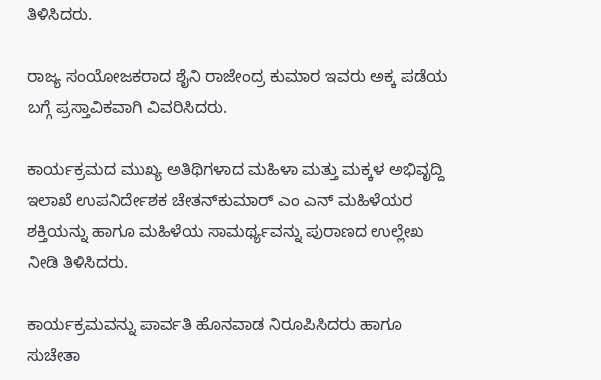ತಿಳಿಸಿದರು.

ರಾಜ್ಯ ಸಂಯೋಜಕರಾದ ಶೈನಿ ರಾಜೇಂದ್ರ ಕುಮಾರ ಇವರು ಅಕ್ಕ ಪಡೆಯ ಬಗ್ಗೆ ಪ್ರಸ್ತಾವಿಕವಾಗಿ ವಿವರಿಸಿದರು.

ಕಾರ್ಯಕ್ರಮದ ಮುಖ್ಯ ಅತಿಥಿಗಳಾದ ಮಹಿಳಾ ಮತ್ತು ಮಕ್ಕಳ ಅಭಿವೃದ್ದಿ ಇಲಾಖೆ ಉಪನಿರ್ದೇಶಕ ಚೇತನ್‌ಕುಮಾರ್‌ ಎಂ ಎನ್‌ ಮಹಿಳೆಯರ ಶಕ್ತಿಯನ್ನು ಹಾಗೂ ಮಹಿಳೆಯ ಸಾಮರ್ಥ್ಯವನ್ನು ಪುರಾಣದ ಉಲ್ಲೇಖ ನೀಡಿ ತಿಳಿಸಿದರು.

ಕಾರ್ಯಕ್ರಮವನ್ನು ಪಾರ್ವತಿ ಹೊನವಾಡ ನಿರೂಪಿಸಿದರು ಹಾಗೂ ಸುಚೇತಾ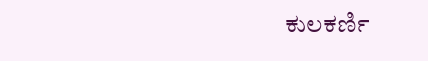ಕುಲಕರ್ಣಿ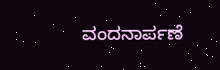ವಂದನಾರ್ಪಣೆ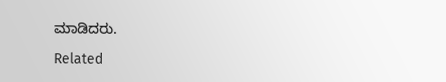ಮಾಡಿದರು.

Related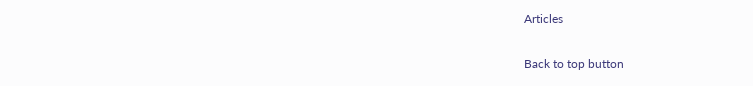Articles

Back to top button